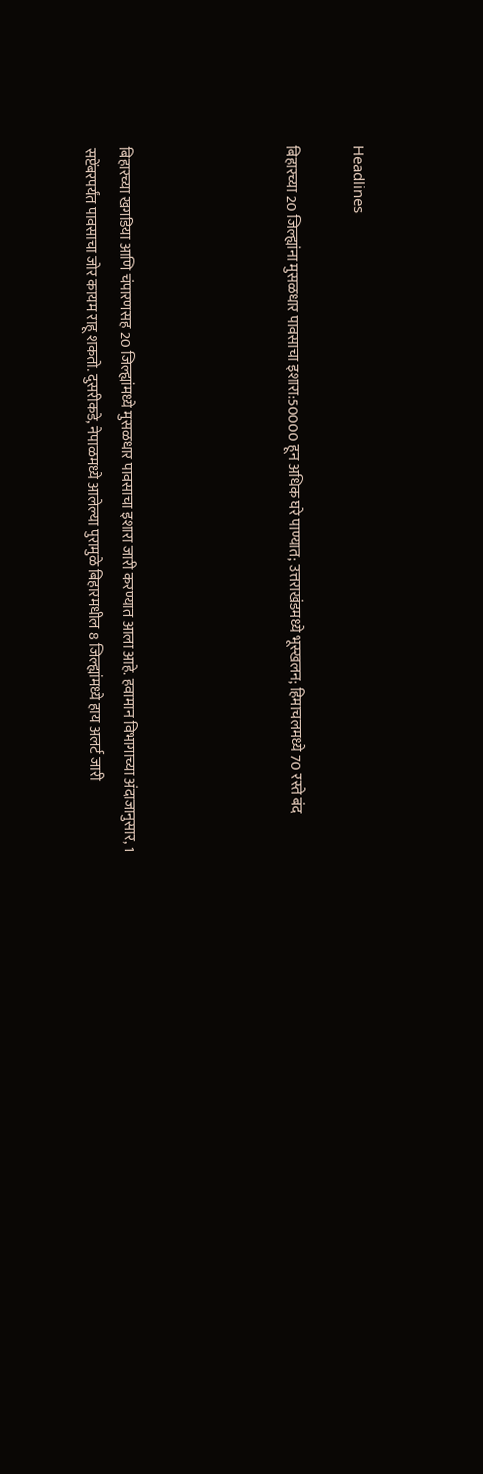Headlines

बिहारच्या 20 जिल्ह्यांना मुसळधार पावसाचा इशारा:50000 हून अधिक घरे पाण्यात; उत्तराखंडमध्ये भूस्खलन; हिमाचलमध्ये 70 रस्ते बंद




बिहारच्या खगडिया आणि चंपारणसह 20 जिल्ह्यांमध्ये मुसळधार पावसाचा इशारा जारी करण्यात आला आहे. हवामान विभागाच्या अंदाजानुसार, 1 सप्टेंबरपर्यंत पावसाचा जोर कायम राहू शकतो. दुसरीकडे, नेपाळमध्ये आलेल्या पुरामुळे बिहारमधील 8 जिल्ह्यांमध्ये हाय अलर्ट जारी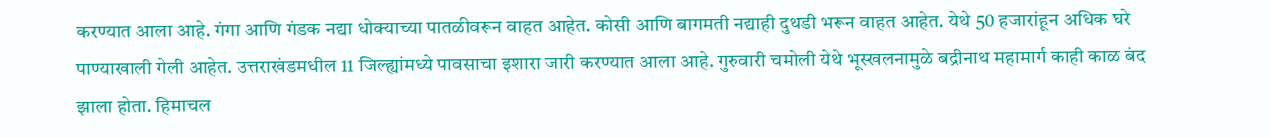करण्यात आला आहे. गंगा आणि गंडक नद्या धोक्याच्या पातळीवरून वाहत आहेत. कोसी आणि बागमती नद्याही दुथडी भरून वाहत आहेत. येथे 50 हजारांहून अधिक घरे पाण्याखाली गेली आहेत. उत्तराखंडमधील 11 जिल्ह्यांमध्ये पावसाचा इशारा जारी करण्यात आला आहे. गुरुवारी चमोली येथे भूस्खलनामुळे बद्रीनाथ महामार्ग काही काळ बंद झाला होता. हिमाचल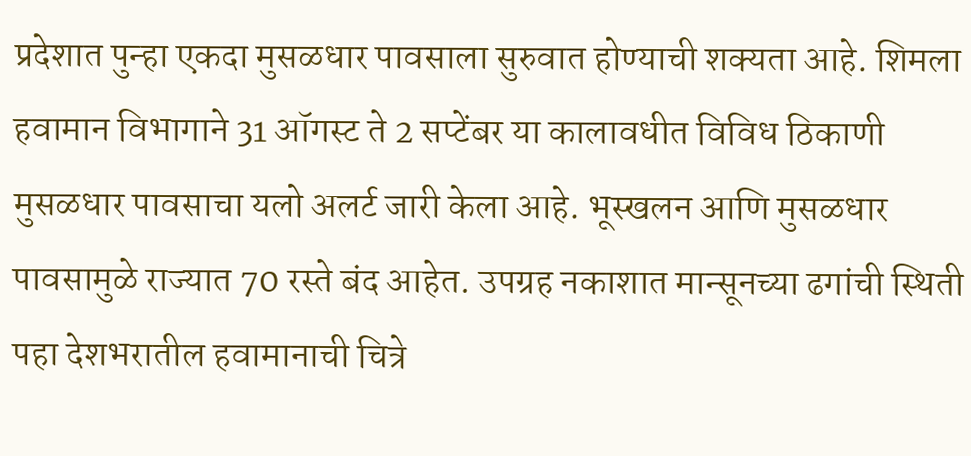प्रदेशात पुन्हा एकदा मुसळधार पावसाला सुरुवात होण्याची शक्यता आहे. शिमला हवामान विभागाने 31 ऑगस्ट ते 2 सप्टेंबर या कालावधीत विविध ठिकाणी मुसळधार पावसाचा यलो अलर्ट जारी केला आहे. भूस्खलन आणि मुसळधार पावसामुळे राज्यात 70 रस्ते बंद आहेत. उपग्रह नकाशात मान्सूनच्या ढगांची स्थिती पहा देशभरातील हवामानाची चित्रे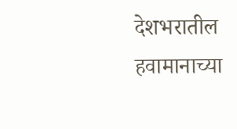देशभरातील हवामानाच्या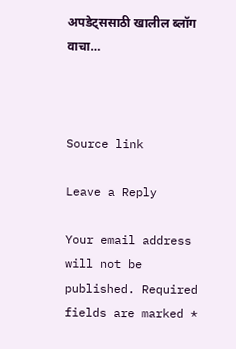अपडेट्ससाठी खालील ब्लॉग वाचा…



Source link

Leave a Reply

Your email address will not be published. Required fields are marked *